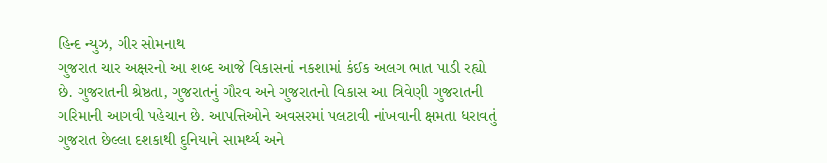હિન્દ ન્યુઝ, ગીર સોમનાથ
ગુજરાત ચાર અક્ષરનો આ શબ્દ આજે વિકાસનાં નકશામાં કંઈક અલગ ભાત પાડી રહ્યો છે. ગુજરાતની શ્રેષ્ઠતા, ગુજરાતનું ગૌરવ અને ગુજરાતનો વિકાસ આ ત્રિવેણી ગુજરાતની ગરિમાની આગવી પહેચાન છે. આપત્તિઓને અવસરમાં પલટાવી નાંખવાની ક્ષમતા ધરાવતું ગુજરાત છેલ્લા દશકાથી દુનિયાને સામર્થ્ય અને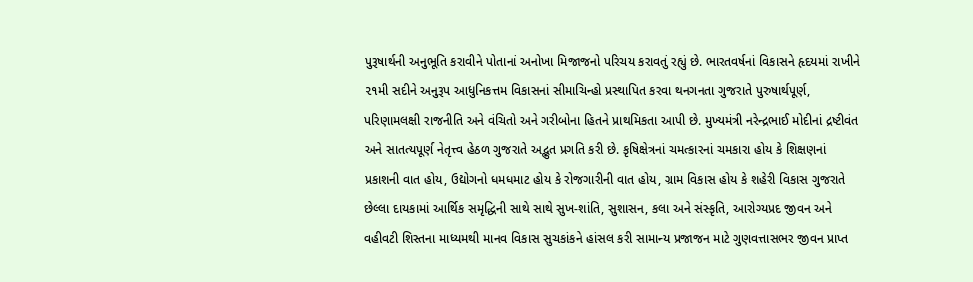પુરૂષાર્થની અનુભૂતિ કરાવીને પોતાનાં અનોખા મિજાજનો પરિચય કરાવતું રહ્યું છે. ભારતવર્ષનાં વિકાસને હૃદયમાં રાખીને ૨૧મી સદીને અનુરૂપ આધુનિકત્તમ વિકાસનાં સીમાચિન્હો પ્રસ્થાપિત કરવા થનગનતા ગુજરાતે પુરુષાર્થપૂર્ણ, પરિણામલક્ષી રાજનીતિ અને વંચિતો અને ગરીબોના હિતને પ્રાથમિકતા આપી છે. મુખ્યમંત્રી નરેન્દ્રભાઈ મોદીનાં દ્રષ્ટીવંત અને સાતત્યપૂર્ણ નેતૃત્ત્વ હેઠળ ગુજરાતે અદ્ભુત પ્રગતિ કરી છે. કૃષિક્ષેત્રનાં ચમત્કારનાં ચમકારા હોય કે શિક્ષણનાં પ્રકાશની વાત હોય, ઉદ્યોગનો ધમધમાટ હોય કે રોજગારીની વાત હોય, ગ્રામ વિકાસ હોય કે શહેરી વિકાસ ગુજરાતે છેલ્લા દાયકામાં આર્થિક સમૃદ્ધિની સાથે સાથે સુખ-શાંતિ, સુશાસન, કલા અને સંસ્કૃતિ, આરોગ્યપ્રદ જીવન અને વહીવટી શિસ્તના માધ્યમથી માનવ વિકાસ સુચકાંકને હાંસલ કરી સામાન્ય પ્રજાજન માટે ગુણવત્તાસભર જીવન પ્રાપ્ત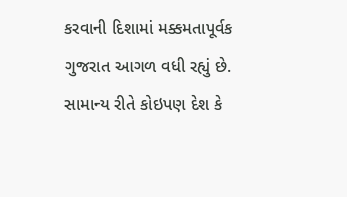કરવાની દિશામાં મક્કમતાપૂર્વક ગુજરાત આગળ વધી રહ્યું છે.
સામાન્ય રીતે કોઇપણ દેશ કે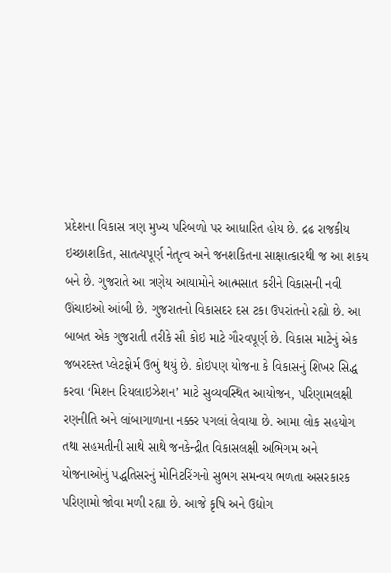પ્રદેશના વિકાસ ત્રણ મુખ્ય પરિબળો પર આધારિત હોય છે. દ્રઢ રાજકીય ઇચ્છાશકિત, સાતત્યપૂર્ણ નેતૃત્વ અને જનશકિતના સાક્ષાત્કારથી જ આ શકય બને છે. ગુજરાતે આ ત્રણેય આયામોને આત્મસાત કરીને વિકાસની નવી ઊંચાઇઓ આંબી છે. ગુજરાતનો વિકાસદર દસ ટકા ઉપરાંતનો રહ્યો છે. આ બાબત એક ગુજરાતી તરીકે સૌ કોઇ માટે ગૌરવપૂર્ણ છે. વિકાસ માટેનું એક જબરદસ્ત પ્લેટફોર્મ ઉભું થયું છે. કોઇપણ યોજના કે વિકાસનું શિખર સિદ્ધ કરવા ‘મિશન રિયલાઇઝેશન’ માટે સુવ્યવસ્થિત આયોજન, પરિણામલક્ષી રણનીતિ અને લાંબાગાળાના નક્કર પગલાં લેવાયા છે. આમા લોક સહયોગ તથા સહમતીની સાથે સાથે જનકેન્દ્રીત વિકાસલક્ષી અભિગમ અને યોજનાઓનું પદ્ધતિસરનું મોનિટરિંગનો સુભગ સમન્વય ભળતા અસરકારક પરિણામો જોવા મળી રહ્યા છે. આજે કૃષિ અને ઉદ્યોગ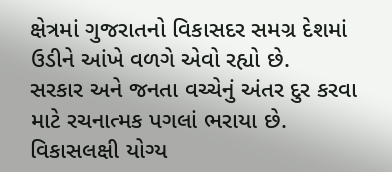ક્ષેત્રમાં ગુજરાતનો વિકાસદર સમગ્ર દેશમાં ઉડીને આંખે વળગે એવો રહ્યો છે.
સરકાર અને જનતા વચ્ચેનું અંતર દુર કરવા માટે રચનાત્મક પગલાં ભરાયા છે. વિકાસલક્ષી યોગ્ય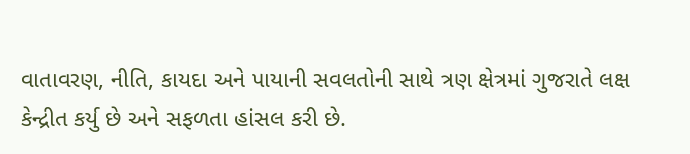વાતાવરણ, નીતિ, કાયદા અને પાયાની સવલતોની સાથે ત્રણ ક્ષેત્રમાં ગુજરાતે લક્ષ કેન્દ્રીત કર્યુ છે અને સફળતા હાંસલ કરી છે.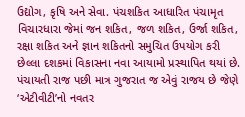ઉદ્યોગ, કૃષિ અને સેવા. પંચશકિત આધારિત પંચામૃત વિચારધારા જેમાં જન શકિત, જળ શકિત, ઉર્જા શકિત, રક્ષા શકિત અને જ્ઞાન શકિતનો સમુચિત ઉપયોગ કરી છેલ્લા દશકમાં વિકાસના નવા આયામો પ્રસ્થાપિત થયાં છે. પંચાયતી રાજ પછી માત્ર ગુજરાત જ એવું રાજય છે જેણે ‘એટીવીટી’નો નવતર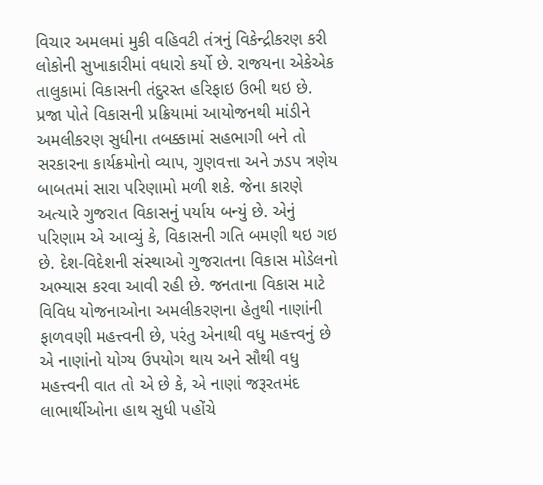વિચાર અમલમાં મુકી વહિવટી તંત્રનું વિકેન્દ્રીકરણ કરી લોકોની સુખાકારીમાં વધારો કર્યો છે. રાજયના એકેએક તાલુકામાં વિકાસની તંદુરસ્ત હરિફાઇ ઉભી થઇ છે. પ્રજા પોતે વિકાસની પ્રક્રિયામાં આયોજનથી માંડીને અમલીકરણ સુધીના તબક્કામાં સહભાગી બને તો સરકારના કાર્યક્રમોનો વ્યાપ, ગુણવત્તા અને ઝડપ ત્રણેય બાબતમાં સારા પરિણામો મળી શકે. જેના કારણે અત્યારે ગુજરાત વિકાસનું પર્યાય બન્યું છે. એનું પરિણામ એ આવ્યું કે, વિકાસની ગતિ બમણી થઇ ગઇ છે. દેશ-વિદેશની સંસ્થાઓ ગુજરાતના વિકાસ મોડેલનો અભ્યાસ કરવા આવી રહી છે. જનતાના વિકાસ માટે વિવિધ યોજનાઓના અમલીકરણના હેતુથી નાણાંની ફાળવણી મહત્ત્વની છે, પરંતુ એનાથી વધુ મહત્ત્વનું છે એ નાણાંનો યોગ્ય ઉપયોગ થાય અને સૌથી વધુ મહત્ત્વની વાત તો એ છે કે, એ નાણાં જરૂરતમંદ લાભાર્થીઓના હાથ સુધી પહોંચે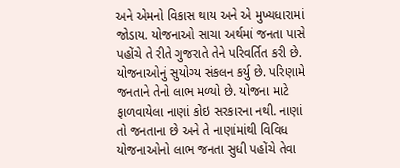અને એમનો વિકાસ થાય અને એ મુખ્યધારામાં જોડાય. યોજનાઓ સાચા અર્થમાં જનતા પાસે પહોંચે તે રીતે ગુજરાતે તેને પરિવર્તિત કરી છે. યોજનાઓનું સુયોગ્ય સંકલન કર્યુ છે. પરિણામે જનતાને તેનો લાભ મળ્યો છે. યોજના માટે ફાળવાયેલા નાણાં કોઇ સરકારના નથી. નાણાં તો જનતાના છે અને તે નાણાંમાંથી વિવિધ યોજનાઓનો લાભ જનતા સુધી પહોંચે તેવા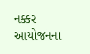નક્કર આયોજનના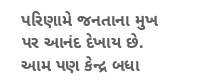પરિણામે જનતાના મુખ પર આનંદ દેખાય છે. આમ પણ કેન્દ્ર બધા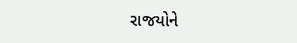રાજયોને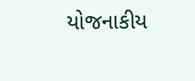યોજનાકીય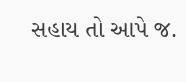સહાય તો આપે જ.